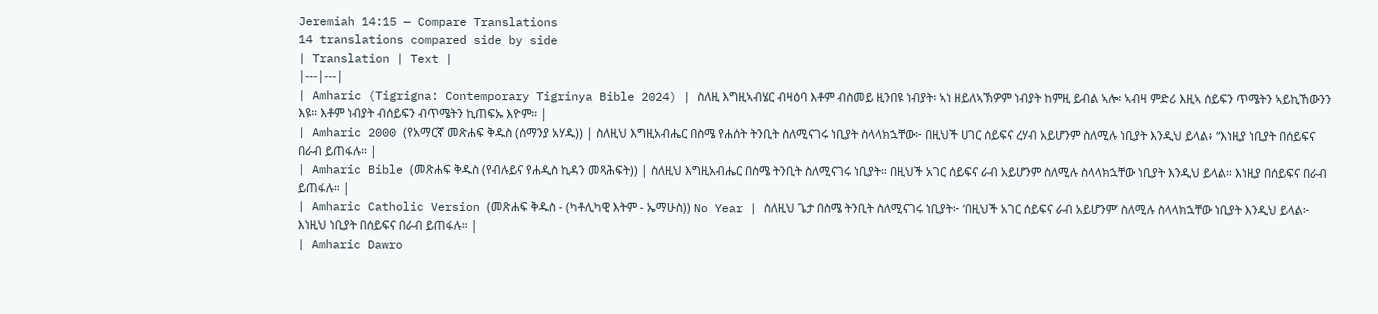Jeremiah 14:15 — Compare Translations
14 translations compared side by side
| Translation | Text |
|---|---|
| Amharic (Tigrigna: Contemporary Tigrinya Bible 2024) | ስለዚ እግዚኣብሄር ብዛዕባ እቶም ብስመይ ዚንበዩ ነብያት፡ ኣነ ዘይለኣኽዎም ነብያት ከምዚ ይብል ኣሎ፡ ኣብዛ ምድሪ እዚኣ ሰይፍን ጥሜትን ኣይኪኸውንን እዩ። እቶም ነብያት ብሰይፍን ብጥሜትን ኪጠፍኡ እዮም። |
| Amharic 2000 (የአማርኛ መጽሐፍ ቅዱስ (ሰማንያ አሃዱ)) | ስለዚህ እግዚአብሔር በስሜ የሐሰት ትንቢት ስለሚናገሩ ነቢያት ስላላክኋቸው፦ በዚህች ሀገር ሰይፍና ረሃብ አይሆንም ስለሚሉ ነቢያት እንዲህ ይላል፥ “እነዚያ ነቢያት በሰይፍና በራብ ይጠፋሉ። |
| Amharic Bible (መጽሐፍ ቅዱስ (የብሉይና የሐዲስ ኪዳን መጻሕፍት)) | ስለዚህ እግዚአብሔር በስሜ ትንቢት ስለሚናገሩ ነቢያት። በዚህች አገር ሰይፍና ራብ አይሆንም ስለሚሉ ስላላክኋቸው ነቢያት እንዲህ ይላል። እነዚያ በሰይፍና በራብ ይጠፋሉ። |
| Amharic Catholic Version (መጽሐፍ ቅዱስ - (ካቶሊካዊ እትም - ኤማሁስ)) No Year | ስለዚህ ጌታ በስሜ ትንቢት ስለሚናገሩ ነቢያት፦ ‘በዚህች አገር ሰይፍና ራብ አይሆንም’ ስለሚሉ ስላላክኋቸው ነቢያት እንዲህ ይላል፦ እነዚህ ነቢያት በሰይፍና በራብ ይጠፋሉ። |
| Amharic Dawro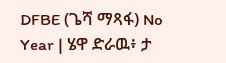DFBE (ጌሻ ማጻፋ) No Year | ሄዋ ድራዉ፥ ታ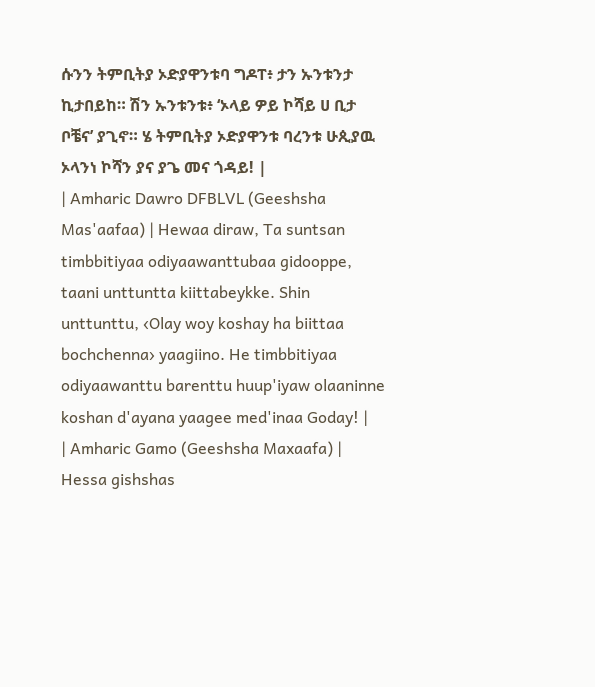ሱንን ትምቢትያ ኦድያዋንቱባ ግዶፐ፥ ታን ኡንቱንታ ኪታበይከ። ሽን ኡንቱንቱ፥ ‘ኦላይ ዎይ ኮሻይ ሀ ቢታ ቦቼና’ ያጊኖ። ሄ ትምቢትያ ኦድያዋንቱ ባረንቱ ሁጲያዉ ኦላንነ ኮሻን ያና ያጌ መና ጎዳይ! |
| Amharic Dawro DFBLVL (Geeshsha Mas'aafaa) | Hewaa diraw, Ta suntsan timbbitiyaa odiyaawanttubaa gidooppe, taani unttuntta kiittabeykke. Shin unttunttu, ‹Olay woy koshay ha biittaa bochchenna› yaagiino. He timbbitiyaa odiyaawanttu barenttu huup'iyaw olaaninne koshan d'ayana yaagee med'inaa Goday! |
| Amharic Gamo (Geeshsha Maxaafa) | Hessa gishshas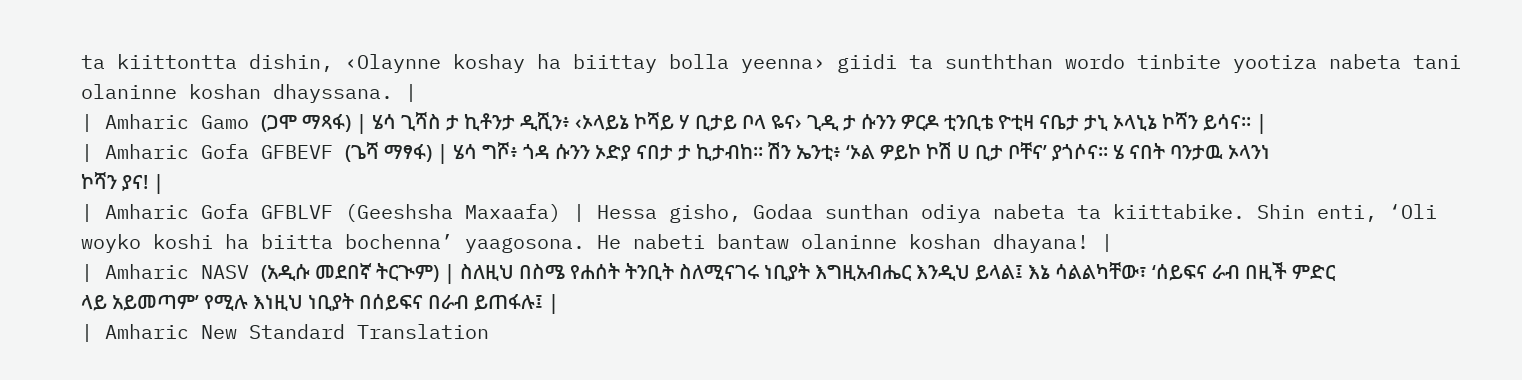ta kiittontta dishin, ‹Olaynne koshay ha biittay bolla yeenna› giidi ta sunththan wordo tinbite yootiza nabeta tani olaninne koshan dhayssana. |
| Amharic Gamo (ጋሞ ማጻፋ) | ሄሳ ጊሻስ ታ ኪቶንታ ዲሺን፥ ‹ኦላይኔ ኮሻይ ሃ ቢታይ ቦላ ዬና› ጊዲ ታ ሱንን ዎርዶ ቲንቢቴ ዮቲዛ ናቤታ ታኒ ኦላኒኔ ኮሻን ይሳና። |
| Amharic Gofa GFBEVF (ጌሻ ማፃፋ) | ሄሳ ግሾ፥ ጎዳ ሱንን ኦድያ ናበታ ታ ኪታብከ። ሽን ኤንቲ፥ ‘ኦል ዎይኮ ኮሽ ሀ ቢታ ቦቸና’ ያጎሶና። ሄ ናበት ባንታዉ ኦላንነ ኮሻን ያና! |
| Amharic Gofa GFBLVF (Geeshsha Maxaafa) | Hessa gisho, Godaa sunthan odiya nabeta ta kiittabike. Shin enti, ‘Oli woyko koshi ha biitta bochenna’ yaagosona. He nabeti bantaw olaninne koshan dhayana! |
| Amharic NASV (አዲሱ መደበኛ ትርጒም) | ስለዚህ በስሜ የሐሰት ትንቢት ስለሚናገሩ ነቢያት እግዚአብሔር እንዲህ ይላል፤ እኔ ሳልልካቸው፣ ‘ሰይፍና ራብ በዚች ምድር ላይ አይመጣም’ የሚሉ እነዚህ ነቢያት በሰይፍና በራብ ይጠፋሉ፤ |
| Amharic New Standard Translation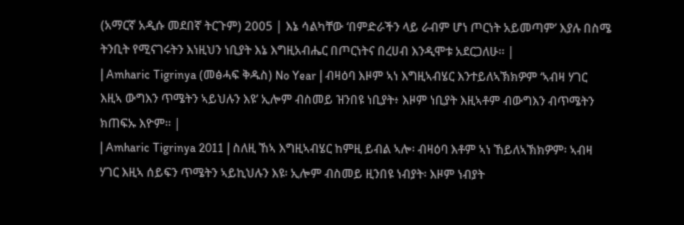(አማርኛ አዲሱ መደበኛ ትርጉም) 2005 | እኔ ሳልካቸው ‘በምድራችን ላይ ራብም ሆነ ጦርነት አይመጣም’ እያሉ በስሜ ትንቢት የሚናገሩትን እነዚህን ነቢያት እኔ እግዚአብሔር በጦርነትና በረሀብ እንዲሞቱ አደርጋለሁ። |
| Amharic Tigrinya (መፅሓፍ ቅዱስ) No Year | ብዛዕባ እዞም ኣነ እግዚኣብሄር እንተይለኣኽክዎም ‘ኣብዛ ሃገር እዚኣ ውግእን ጥሜትን ኣይህሉን እዩ’ ኢሎም ብስመይ ዝንበዩ ነቢያት፥ እዞም ነቢያት እዚኣቶም ብውግእን ብጥሜትን ክጠፍኡ እዮም። |
| Amharic Tigrinya 2011 | ስለዚ ኸኣ እግዚኣብሄር ከምዚ ይብል ኣሎ፡ ብዛዕባ እቶም ኣነ ኸይለኣኽክዎም፡ ኣብዛ ሃገር እዚኣ ሰይፍን ጥሜትን ኣይኪህሉን እዩ፡ ኢሎም ብስመይ ዚንበዩ ነብያት፡ እዞም ነብያት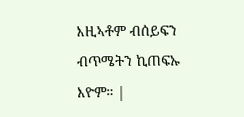እዚኣቶም ብሰይፍን ብጥሜትን ኪጠፍኡ እዮም። |